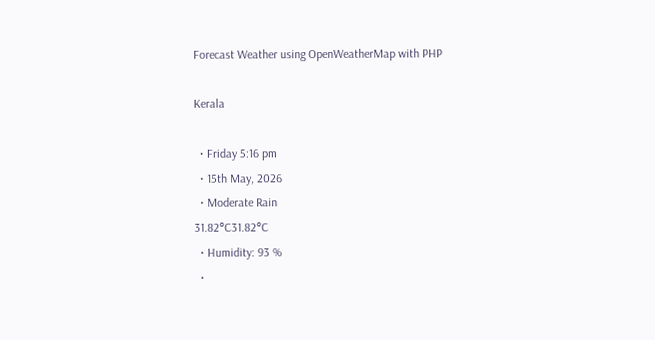Forecast Weather using OpenWeatherMap with PHP

Kerala

  • Friday 5:16 pm
  • 15th May, 2026
  • Moderate Rain
31.82°C31.82°C
  • Humidity: 93 %
  •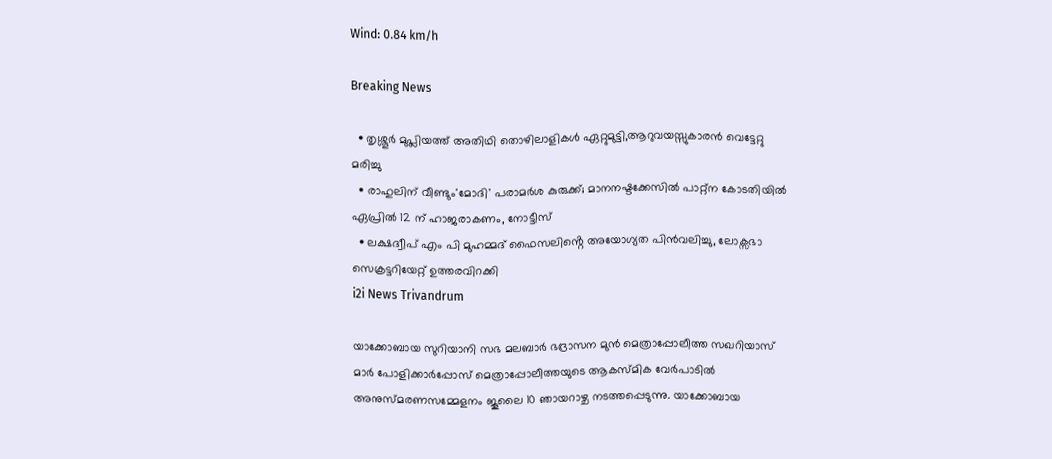Wind: 0.84 km/h

Breaking News

  • തൃശ്ശൂർ മുപ്ലിയത്ത് അതിഥി തൊഴിലാളികൾ ഏറ്റുമുട്ടി,ആറുവയസ്സുകാരൻ വെട്ടേറ്റു മരിച്ചു
  • രാഹുലിന് വീണ്ടും'മോദി' പരാമര്‍ശ കുരുക്ക്; മാനനഷ്ടക്കേസിൽ പാറ്റ്ന കോടതിയിൽ ഏപ്രിൽ 12 ന് ഹാജരാകണം, നോട്ടീസ്
  • ലക്ഷദ്വീപ് എം പി മുഹമ്മദ് ഫൈസലിൻ്റെ അയോഗ്യത പിൻവലിച്ചു, ലോക്സഭാ  സെക്രട്ടറിയേറ്റ് ഉത്തരവിറക്കി
i2i News Trivandrum

യാക്കോബായ സുറിയാനി സഭ മലബാർ ഭദ്രാസന മുൻ മെത്രാപ്പോലീത്ത സഖറിയാസ് മാർ പോളിക്കാർപ്പോസ് മെത്രാപ്പോലീത്തയുടെ ആകസ്മിക വേർപാടിൽ അനുസ്മരണസമ്മേളനം ജൂലൈ 10 ഞായറാഴ്ച നടത്തപ്പെടുന്നു. യാക്കോബായ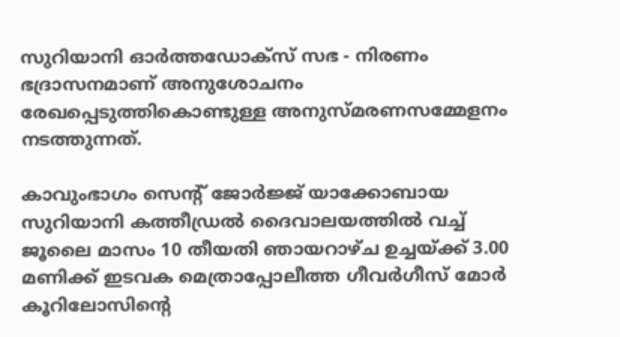സുറിയാനി ഓർത്തഡോക്സ് സഭ - നിരണം ഭദ്രാസനമാണ് അനുശോചനം രേഖപ്പെടുത്തികൊണ്ടുള്ള അനുസ്മരണസമ്മേളനം നടത്തുന്നത്.

കാവുംഭാഗം സെന്റ് ജോർജ്ജ് യാക്കോബായ സുറിയാനി കത്തീഡ്രൽ ദൈവാലയത്തിൽ വച്ച്  ജൂലൈ മാസം 10 തീയതി ഞായറാഴ്ച ഉച്ചയ്‌ക്ക് 3.00 മണിക്ക് ഇടവക മെത്രാപ്പോലീത്ത ഗീവർഗീസ് മോർ കൂറിലോസിന്റെ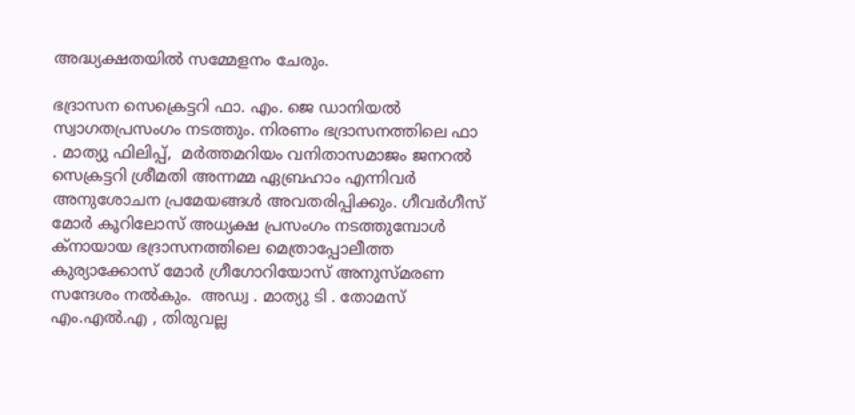അദ്ധ്യക്ഷതയിൽ സമ്മേളനം ചേരും.

ഭദ്രാസന സെക്രെട്ടറി ഫാ. എം. ജെ ഡാനിയൽ സ്വാഗതപ്രസംഗം നടത്തും. നിരണം ഭദ്രാസനത്തിലെ ഫാ . മാത്യു ഫിലിപ്പ്,  മർത്തമറിയം വനിതാസമാജം ജനറൽ സെക്രട്ടറി ശ്രീമതി അന്നമ്മ ഏബ്രഹാം എന്നിവർ അനുശോചന പ്രമേയങ്ങൾ അവതരിപ്പിക്കും. ഗീവർഗീസ് മോർ കൂറിലോസ് അധ്യക്ഷ പ്രസംഗം നടത്തുമ്പോൾ ക്നായായ ഭദ്രാസനത്തിലെ മെത്രാപ്പോലീത്ത കുര്യാക്കോസ് മോർ ഗ്രീഗോറിയോസ് അനുസ്മരണ സന്ദേശം നൽകും.  അഡ്വ . മാത്യു ടി . തോമസ് എം.എൽ.എ , തിരുവല്ല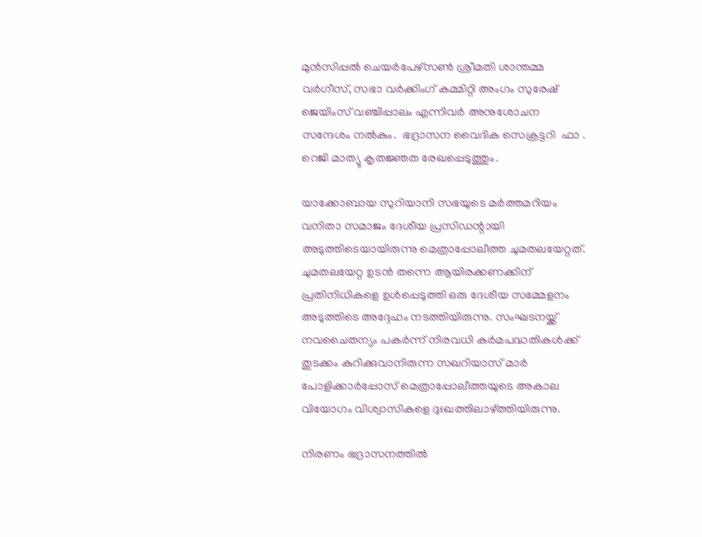മുൻസിപ്പൽ ചെയർപേഴ്സൺ ശ്രീമതി ശാന്തമ്മ വർഗീസ്, സഭാ വർക്കിംഗ് കമ്മിറ്റി അംഗം സുരേഷ് ജെയിംസ് വഞ്ചിപ്പാലം എന്നിവർ അനുശോചന സന്ദേശം നൽകും.  ഭദ്രാസന വൈദിക സെക്രട്ടറി  ഫാ . റെജി മാത്യു കൃതജ്ഞത രേഖപ്പെടുത്തും.

യാക്കോബായ സുറിയാനി സഭയുടെ മർത്തമറിയം വനിതാ സമാജം ദേശീയ പ്രസിഡന്റായി അടുത്തിടെയായിരുന്നു മെത്രാപ്പോലീത്ത ചുമതലയേറ്റത്. ചുമതലയേറ്റ ഉടൻ തന്നെ ആയിരക്കണക്കിന് പ്രതിനിധികളെ ഉൾപ്പെടുത്തി ഒരു ദേശീയ സമ്മേളനം അടുത്തിടെ അദ്ദേഹം നടത്തിയിരുന്നു. സംഘടനയ്ക്ക് നവചൈതന്യം പകർന്ന് നിരവധി കർമപദ്ധതികൾക്ക് തുടക്കം കുറിക്കുവാനിരുന്ന സഖറിയാസ് മാർ പോളിക്കാർപ്പോസ് മെത്രാപ്പോലീത്തയുടെ അകാല വിയോഗം വിശ്വാസികളെ ദുഃഖത്തിലാഴ്ത്തിയിരുന്നു.

നിരണം ഭദ്രാസനത്തിൽ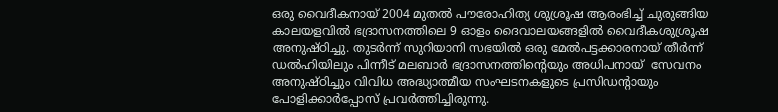ഒരു വൈദീകനായ് 2004 മുതൽ പൗരോഹിത്യ ശുശ്രൂഷ ആരംഭിച്ച് ചുരുങ്ങിയ കാലയളവിൽ ഭദ്രാസനത്തിലെ 9 ഓളം ദൈവാലയങ്ങളിൽ വൈദീകശുശ്രൂഷ അനുഷ്ഠിച്ചു. തുടർന്ന് സുറിയാനി സഭയിൽ ഒരു മേൽപട്ടക്കാരനായ് തീർന്ന് ഡൽഹിയിലും പിന്നീട് മലബാർ ഭദ്രാസനത്തിന്റെയും അധിപനായ്  സേവനം അനുഷ്ഠിച്ചും വിവിധ അദ്ധ്യാത്മീയ സംഘടനകളുടെ പ്രസിഡന്റായും പോളിക്കാർപ്പോസ് പ്രവർത്തിച്ചിരുന്നു.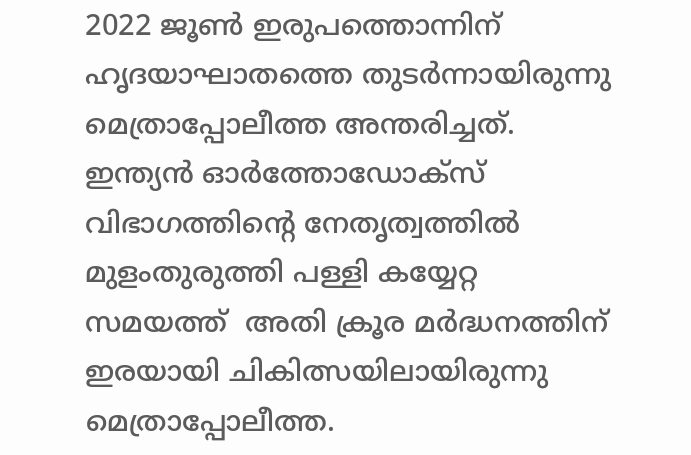2022 ജൂൺ ഇരുപത്തൊന്നിന് ഹൃദയാഘാതത്തെ തുടർന്നായിരുന്നു മെത്രാപ്പോലീത്ത അന്തരിച്ചത്.  ഇന്ത്യൻ ഓർത്തോഡോക്സ് വിഭാഗത്തിന്റെ നേതൃത്വത്തിൽ മുളംതുരുത്തി പള്ളി കയ്യേറ്റ സമയത്ത്  അതി ക്രൂര മർദ്ധനത്തിന് ഇരയായി ചികിത്സയിലായിരുന്നു മെത്രാപ്പോലീത്ത.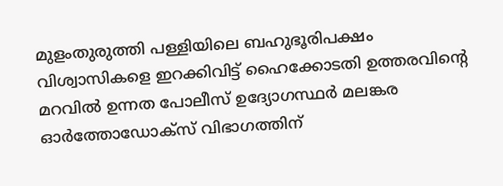മുളംതുരുത്തി പള്ളിയിലെ ബഹുഭൂരിപക്ഷം വിശ്വാസികളെ ഇറക്കിവിട്ട് ഹൈക്കോടതി ഉത്തരവിന്റെ മറവിൽ ഉന്നത പോലീസ് ഉദ്യോഗസ്ഥർ മലങ്കര ഓർത്തോഡോക്സ് വിഭാഗത്തിന്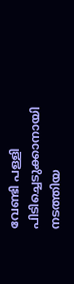വേണ്ടി പള്ളി പിടിച്ചെടുക്കാനായി നടത്തിയ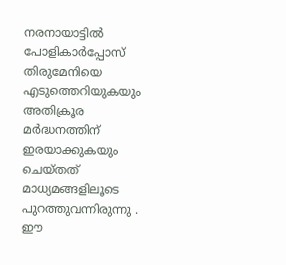നരനായാട്ടിൽ പോളികാർപ്പോസ് തിരുമേനിയെ എടുത്തെറിയുകയും അതിക്രൂര മർദ്ധനത്തിന് ഇരയാക്കുകയും ചെയ്തത് മാധ്യമങ്ങളിലൂടെ പുറത്തുവന്നിരുന്നു . ഈ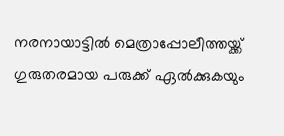നരനായാട്ടിൽ മെത്രാപ്പോലീത്തയ്ക്ക് ഗുരുതരമായ പരുക്ക് ഏൽക്കുകയും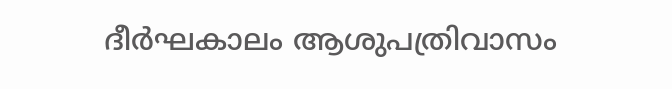ദീർഘകാലം ആശുപത്രിവാസം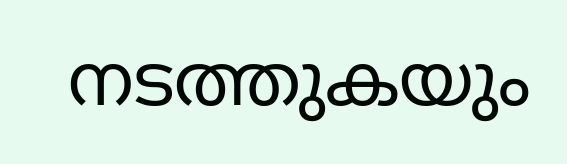നടത്തുകയും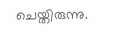ചെയ്തിരുന്നു.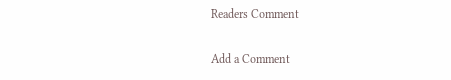Readers Comment

Add a Comment